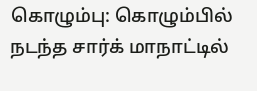கொழும்பு: கொழும்பில் நடந்த சார்க் மாநாட்டில்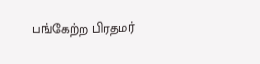பங்கேற்ற பிரதமர்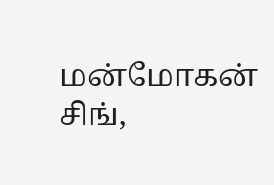மன்மோகன் சிங்,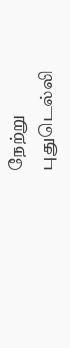நேற்று புதுடெல்லி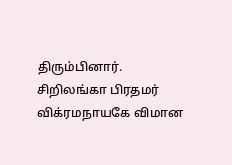திரும்பினார். சிறிலங்கா பிரதமர் விக்ரமநாயகே விமான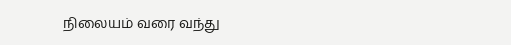நிலையம் வரை வந்து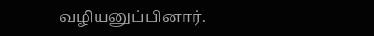வழியனுப்பினார்.